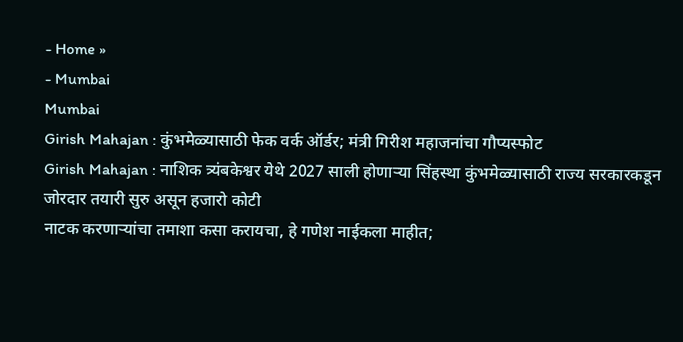- Home »
- Mumbai
Mumbai
Girish Mahajan : कुंभमेळ्यासाठी फेक वर्क ऑर्डर; मंत्री गिरीश महाजनांचा गौप्यस्फोट
Girish Mahajan : नाशिक त्र्यंबकेश्वर येथे 2027 साली होणाऱ्या सिंहस्था कुंभमेळ्यासाठी राज्य सरकारकडून जोरदार तयारी सुरु असून हजारो कोटी
नाटक करणाऱ्यांचा तमाशा कसा करायचा, हे गणेश नाईकला माहीत;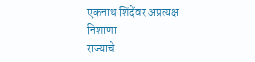एकनाथ शिंदेंवर अप्रत्यक्ष निशाणा
राज्याचे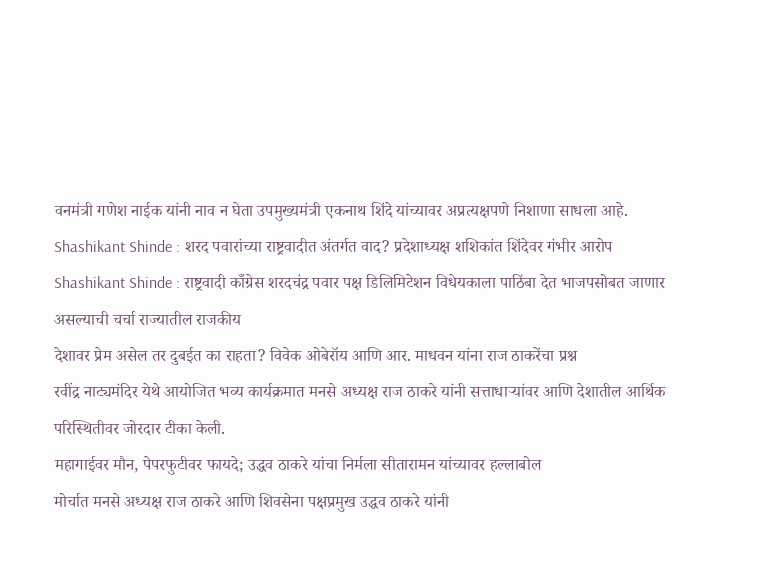वनमंत्री गणेश नाईक यांनी नाव न घेता उपमुख्यमंत्री एकनाथ शिंदे यांच्यावर अप्रत्यक्षपणे निशाणा साधला आहे.
Shashikant Shinde : शरद पवारांच्या राष्ट्रवादीत अंतर्गत वाद? प्रदेशाध्यक्ष शशिकांत शिंदेवर गंभीर आरोप
Shashikant Shinde : राष्ट्रवादी काँग्रेस शरदचंद्र पवार पक्ष डिलिमिटेशन विधेयकाला पाठिंबा देत भाजपसोबत जाणार असल्याची चर्चा राज्यातील राजकीय
देशावर प्रेम असेल तर दुबईत का राहता? विवेक ओबेरॉय आणि आर. माधवन यांना राज ठाकरेंचा प्रश्न
रवींद्र नाट्यमंदिर येथे आयोजित भव्य कार्यक्रमात मनसे अध्यक्ष राज ठाकरे यांनी सत्ताधाऱ्यांवर आणि देशातील आर्थिक परिस्थितीवर जोरदार टीका केली.
महागाईवर मौन, पेपरफुटीवर फायदे; उद्धव ठाकरे यांचा निर्मला सीतारामन यांच्यावर हल्लाबोल
मोर्चात मनसे अध्यक्ष राज ठाकरे आणि शिवसेना पक्षप्रमुख उद्धव ठाकरे यांनी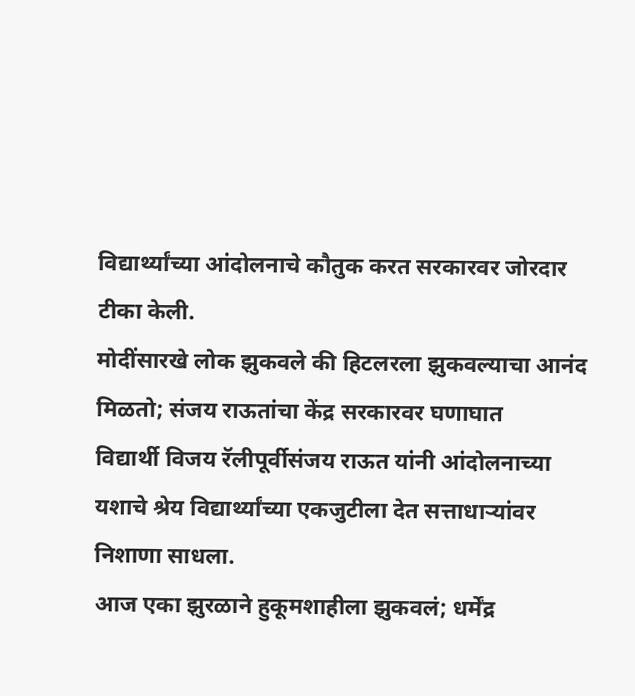विद्यार्थ्यांच्या आंदोलनाचे कौतुक करत सरकारवर जोरदार टीका केली.
मोदींसारखे लोक झुकवले की हिटलरला झुकवल्याचा आनंद मिळतो; संजय राऊतांचा केंद्र सरकारवर घणाघात
विद्यार्थी विजय रॅलीपूर्वीसंजय राऊत यांनी आंदोलनाच्या यशाचे श्रेय विद्यार्थ्यांच्या एकजुटीला देत सत्ताधाऱ्यांवर निशाणा साधला.
आज एका झुरळाने हुकूमशाहीला झुकवलं; धर्मेंद्र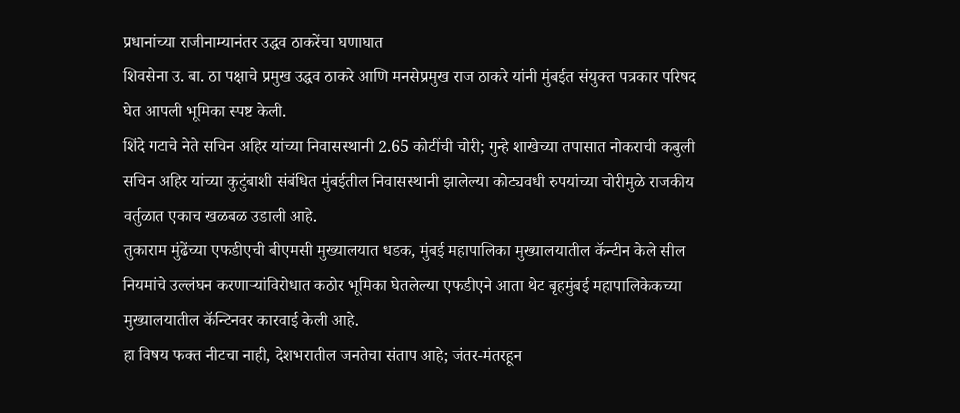प्रधानांच्या राजीनाम्यानंतर उद्धव ठाकरेंचा घणाघात
शिवसेना उ. बा. ठा पक्षाचे प्रमुख उद्धव ठाकरे आणि मनसेप्रमुख राज ठाकरे यांनी मुंबईत संयुक्त पत्रकार परिषद घेत आपली भूमिका स्पष्ट केली.
शिंदे गटाचे नेते सचिन अहिर यांच्या निवासस्थानी 2.65 कोटींची चोरी; गुन्हे शाखेच्या तपासात नोकराची कबुली
सचिन अहिर यांच्या कुटुंबाशी संबंधित मुंबईतील निवासस्थानी झालेल्या कोट्यवधी रुपयांच्या चोरीमुळे राजकीय वर्तुळात एकाच खळबळ उडाली आहे.
तुकाराम मुंढेंच्या एफडीएची बीएमसी मुख्यालयात धडक, मुंबई महापालिका मुख्यालयातील कॅन्टीन केले सील
नियमांचे उल्लंघन करणाऱ्यांविरोधात कठोर भूमिका घेतलेल्या एफडीएने आता थेट बृहमुंबई महापालिकेकच्या मुख्यालयातील कॅन्टिनवर कारवाई केली आहे.
हा विषय फक्त नीटचा नाही, देशभरातील जनतेचा संताप आहे; जंतर-मंतरहून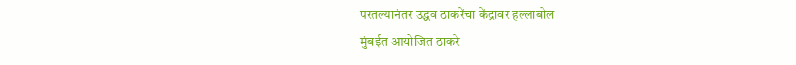परतल्यानंतर उद्धव ठाकरेंचा केंद्रावर हल्लाबोल
मुंबईत आयोजित ठाकरे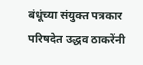बंधूंच्या संयुक्त पत्रकार परिषदेत उद्धव ठाकरेंनी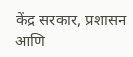केंद्र सरकार, प्रशासन आणि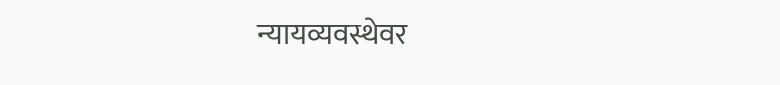न्यायव्यवस्थेवर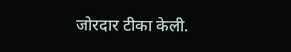जोरदार टीका केली.